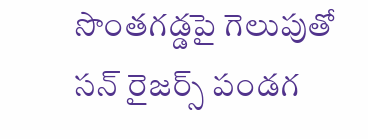సొంతగడ్డపై గెలుపుతో సన్ రైజర్స్ పండగ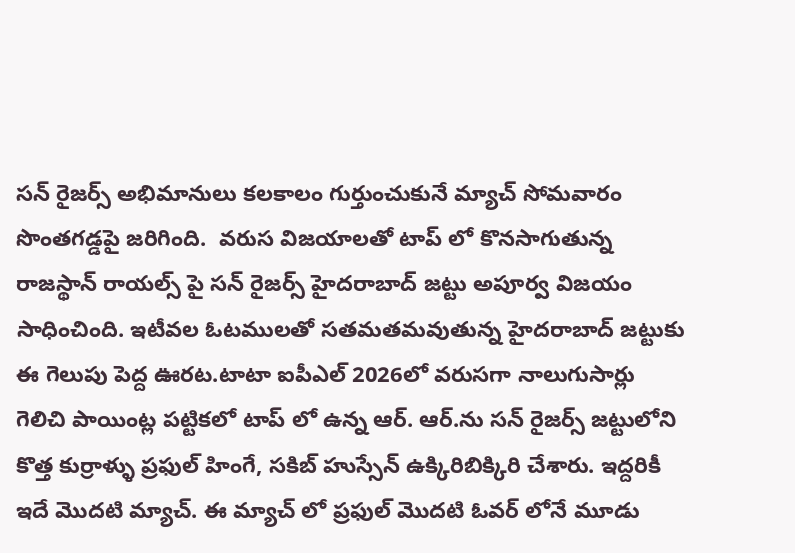సన్ రైజర్స్ అభిమానులు కలకాలం గుర్తుంచుకునే మ్యాచ్ సోమవారం సొంతగడ్డపై జరిగింది.  వరుస విజయాలతో టాప్ లో కొనసాగుతున్న రాజస్థాన్ రాయల్స్ పై సన్ రైజర్స్ హైదరాబాద్ జట్టు అపూర్వ విజయం సాధించింది. ఇటీవల ఓటములతో సతమతమవుతున్న హైదరాబాద్ జట్టుకు ఈ గెలుపు పెద్ద ఊరట.టాటా ఐపీఎల్ 2026లో వరుసగా నాలుగుసార్లు గెలిచి పాయింట్ల పట్టికలో టాప్ లో ఉన్న ఆర్. ఆర్.ను సన్ రైజర్స్ జట్టులోని కొత్త కుర్రాళ్ళు ప్రఫుల్ హింగే, సకిబ్ హుస్సేన్ ఉక్కిరిబిక్కిరి చేశారు. ఇద్దరికీ ఇదే మొదటి మ్యాచ్. ఈ మ్యాచ్ లో ప్రఫుల్ మొదటి ఓవర్ లోనే మూడు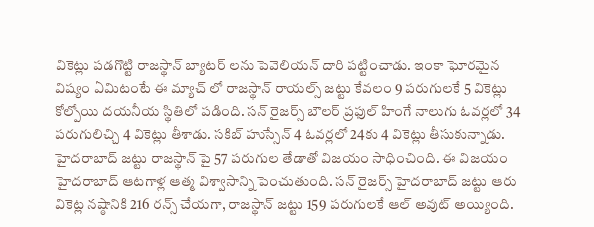వికెట్లు పడగొట్టి రాజస్థాన్ బ్యాటర్ లను పెవెలియన్ దారి పట్టించాడు. ఇంకా ఘోరమైన విష్యం ఏమిటంటే ఈ మ్యాచ్ లో రాజస్థాన్ రాయల్స్ జట్టు కేవలం 9 పరుగులకే 5 వికెట్లు కోల్పోయి దయనీయ స్థితిలో పడింది. సన్ రైజర్స్ బౌలర్ ప్రఫుల్ హింగే నాలుగు ఓవర్లలో 34 పరుగులిచ్చి 4 వికెట్లు తీశాడు. సకిబ్ హుస్సేన్ 4 ఓవర్లలో 24కు 4 వికెట్లు తీసుకున్నాడు. హైదరాబాద్ జట్టు రాజస్థాన్ పై 57 పరుగుల తేడాతో విజయం సాధించింది. ఈ విజయం హైదరాబాద్ ఆటగాళ్ల ఆత్మ విశ్వాసాన్ని పెంచుతుంది. సన్ రైజర్స్ హైదరాబాద్ జట్టు ఆరు వికెట్ల నష్ఠానికి 216 రన్స్ చేయగా, రాజస్థాన్ జట్టు 159 పరుగులకే ఆల్ అవుట్ అయ్యింది.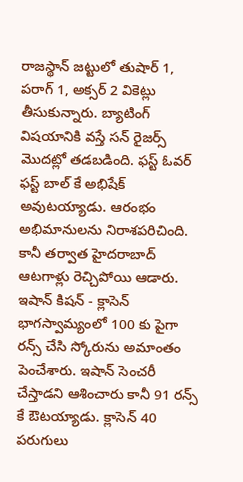రాజస్థాన్ జట్టులో తుషార్ 1, పరాగ్ 1, అక్సర్ 2 వికెట్లు తీసుకున్నారు. బ్యాటింగ్ విషయానికి వస్తే సన్ రైజర్స్ మొదట్లో తడబడింది. ఫస్ట్ ఓవర్ ఫస్ట్ బాల్ కే అభిషేక్ అవుటయ్యాడు. ఆరంభం అభిమానులను నిరాశపరిచింది. కానీ తర్వాత హైదరాబాద్ ఆటగాళ్లు రెచ్చిపోయి ఆడారు. ఇషాన్ కిషన్ - క్లాసెన్ భాగస్వామ్యంలో 100 కు పైగా రన్స్ చేసి స్కోరును అమాంతం పెంచేశారు. ఇషాన్ సెంచరీ చేస్తాడని ఆశించారు కానీ 91 రన్స్ కే ఔటయ్యాడు. క్లాసెన్ 40 పరుగులు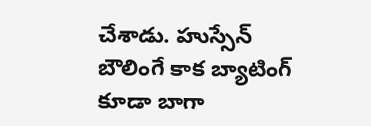చేశాడు. హుస్సేన్ బౌలింగే కాక బ్యాటింగ్ కూడా బాగా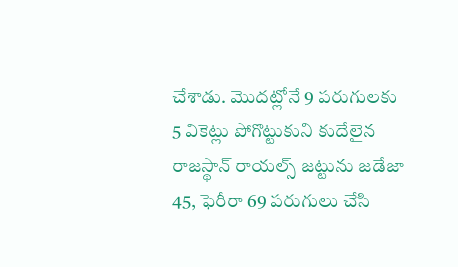చేశాడు. మొదట్లోనే 9 పరుగులకు 5 వికెట్లు పోగొట్టుకుని కుదేలైన రాజస్థాన్ రాయల్స్ జట్టును జడేజా 45, ఫెరీరా 69 పరుగులు చేసి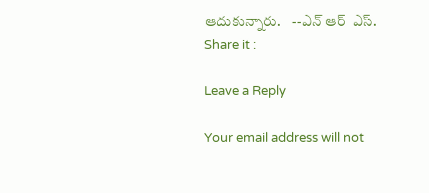ఆదుకున్నారు.    --ఎన్ ఆర్  ఎస్.
Share it :

Leave a Reply

Your email address will not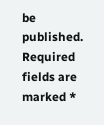be published. Required fields are marked *